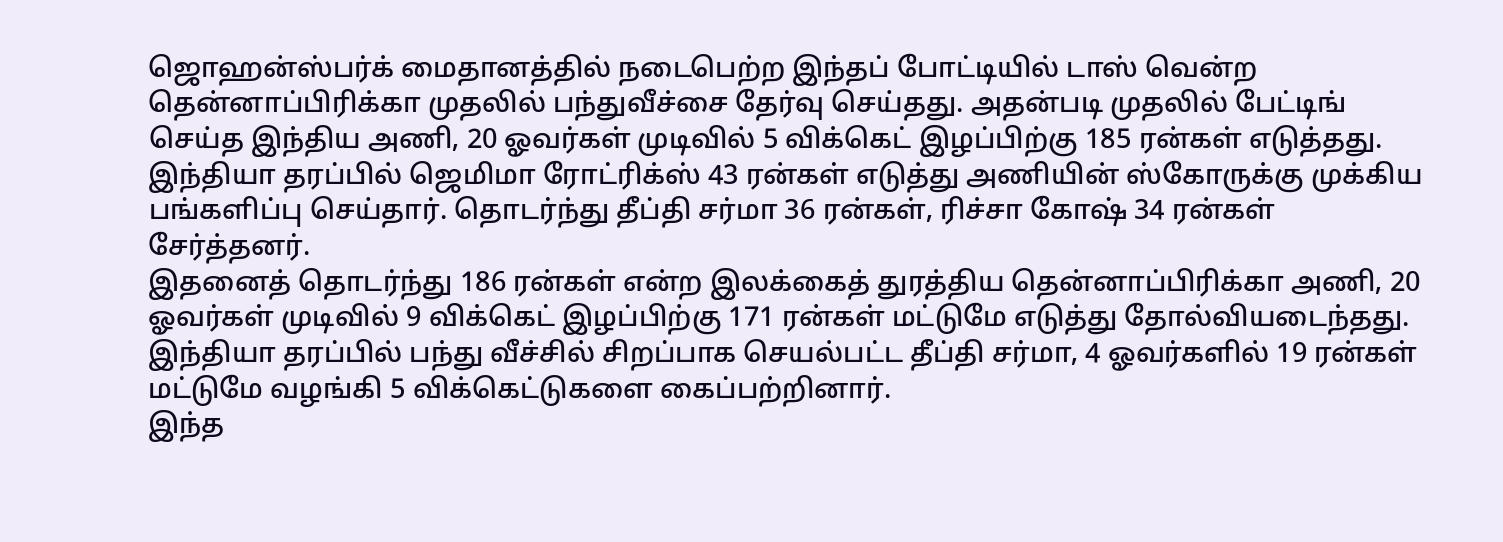ஜொஹன்ஸ்பர்க் மைதானத்தில் நடைபெற்ற இந்தப் போட்டியில் டாஸ் வென்ற தென்னாப்பிரிக்கா முதலில் பந்துவீச்சை தேர்வு செய்தது. அதன்படி முதலில் பேட்டிங் செய்த இந்திய அணி, 20 ஓவர்கள் முடிவில் 5 விக்கெட் இழப்பிற்கு 185 ரன்கள் எடுத்தது.
இந்தியா தரப்பில் ஜெமிமா ரோட்ரிக்ஸ் 43 ரன்கள் எடுத்து அணியின் ஸ்கோருக்கு முக்கிய பங்களிப்பு செய்தார். தொடர்ந்து தீப்தி சர்மா 36 ரன்கள், ரிச்சா கோஷ் 34 ரன்கள் சேர்த்தனர்.
இதனைத் தொடர்ந்து 186 ரன்கள் என்ற இலக்கைத் துரத்திய தென்னாப்பிரிக்கா அணி, 20 ஓவர்கள் முடிவில் 9 விக்கெட் இழப்பிற்கு 171 ரன்கள் மட்டுமே எடுத்து தோல்வியடைந்தது.
இந்தியா தரப்பில் பந்து வீச்சில் சிறப்பாக செயல்பட்ட தீப்தி சர்மா, 4 ஓவர்களில் 19 ரன்கள் மட்டுமே வழங்கி 5 விக்கெட்டுகளை கைப்பற்றினார்.
இந்த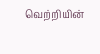வெற்றியின்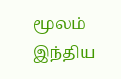மூலம் இந்திய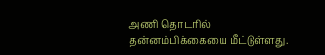அணி தொடரில் தன்னம்பிக்கையை மீட்டுள்ளது.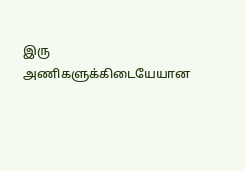இரு அணிகளுக்கிடையேயான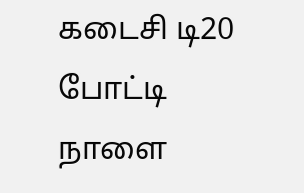கடைசி டி20 போட்டி நாளை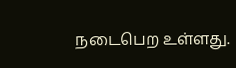நடைபெற உள்ளது.